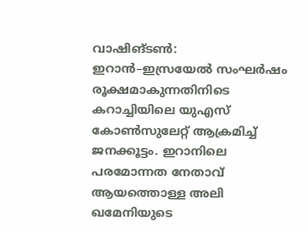വാഷിങ്ടൺ: ഇറാൻ–ഇസ്രയേൽ സംഘർഷം രൂക്ഷമാകുന്നതിനിടെ കറാച്ചിയിലെ യുഎസ് കോൺസുലേറ്റ് ആക്രമിച്ച് ജനക്കൂട്ടം. ഇറാനിലെ പരമോന്നത നേതാവ് ആയത്തൊള്ള അലി ഖമേനിയുടെ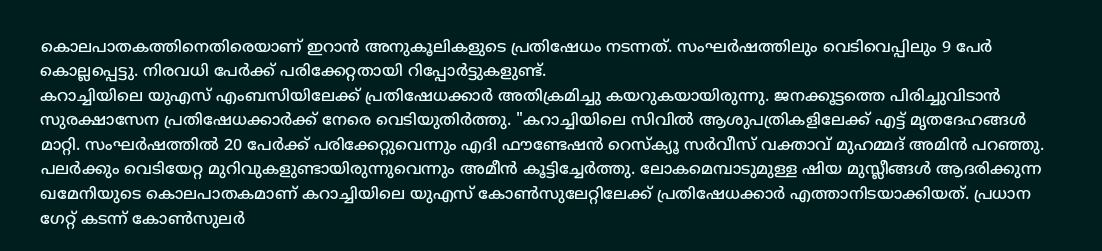കൊലപാതകത്തിനെതിരെയാണ് ഇറാൻ അനുകൂലികളുടെ പ്രതിഷേധം നടന്നത്. സംഘർഷത്തിലും വെടിവെപ്പിലും 9 പേർ കൊല്ലപ്പെട്ടു. നിരവധി പേർക്ക് പരിക്കേറ്റതായി റിപ്പോർട്ടുകളുണ്ട്.
കറാച്ചിയിലെ യുഎസ് എംബസിയിലേക്ക് പ്രതിഷേധക്കാർ അതിക്രമിച്ചു കയറുകയായിരുന്നു. ജനക്കൂട്ടത്തെ പിരിച്ചുവിടാൻ സുരക്ഷാസേന പ്രതിഷേധക്കാർക്ക് നേരെ വെടിയുതിർത്തു. "കറാച്ചിയിലെ സിവിൽ ആശുപത്രികളിലേക്ക് എട്ട് മൃതദേഹങ്ങൾ മാറ്റി. സംഘർഷത്തിൽ 20 പേർക്ക് പരിക്കേറ്റുവെന്നും എദി ഫൗണ്ടേഷൻ റെസ്ക്യൂ സർവീസ് വക്താവ് മുഹമ്മദ് അമിൻ പറഞ്ഞു.
പലർക്കും വെടിയേറ്റ മുറിവുകളുണ്ടായിരുന്നുവെന്നും അമീൻ കൂട്ടിച്ചേർത്തു. ലോകമെമ്പാടുമുള്ള ഷിയ മുസ്ലീങ്ങൾ ആദരിക്കുന്ന ഖമേനിയുടെ കൊലപാതകമാണ് കറാച്ചിയിലെ യുഎസ് കോൺസുലേറ്റിലേക്ക് പ്രതിഷേധക്കാർ എത്താനിടയാക്കിയത്. പ്രധാന ഗേറ്റ് കടന്ന് കോൺസുലർ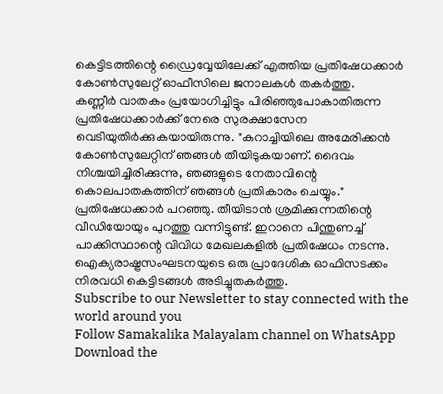കെട്ടിടത്തിന്റെ ഡ്രൈവ്വേയിലേക്ക് എത്തിയ പ്രതിഷേധക്കാർ കോൺസുലേറ്റ് ഓഫീസിലെ ജനാലകൾ തകർത്തു.
കണ്ണീർ വാതകം പ്രയോഗിച്ചിട്ടും പിരിഞ്ഞുപോകാതിരുന്ന പ്രതിഷേധക്കാർക്ക് നേരെ സുരക്ഷാസേന വെടിയുതിർക്കുകയായിരുന്നു. "കറാച്ചിയിലെ അമേരിക്കൻ കോൺസുലേറ്റിന് ഞങ്ങൾ തീയിടുകയാണ്. ദൈവം നിശ്ചയിച്ചിരിക്കുന്നു, ഞങ്ങളുടെ നേതാവിന്റെ കൊലപാതകത്തിന് ഞങ്ങൾ പ്രതികാരം ചെയ്യും." പ്രതിഷേധക്കാർ പറഞ്ഞു. തീയിടാൻ ശ്രമിക്കുന്നതിന്റെ വീഡിയോയും പുറത്തു വന്നിട്ടുണ്ട്. ഇറാനെ പിന്തുണച്ച് പാക്കിസ്ഥാന്റെ വിവിധ മേഖലകളിൽ പ്രതിഷേധം നടന്നു. ഐക്യരാഷ്ട്രസംഘടനയുടെ ഒരു പ്രാദേശിക ഓഫിസടക്കം നിരവധി കെട്ടിടങ്ങൾ അടിച്ചുതകർത്തു.
Subscribe to our Newsletter to stay connected with the world around you
Follow Samakalika Malayalam channel on WhatsApp
Download the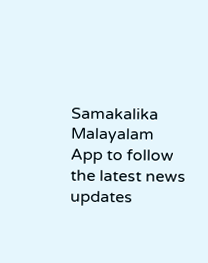Samakalika Malayalam App to follow the latest news updates